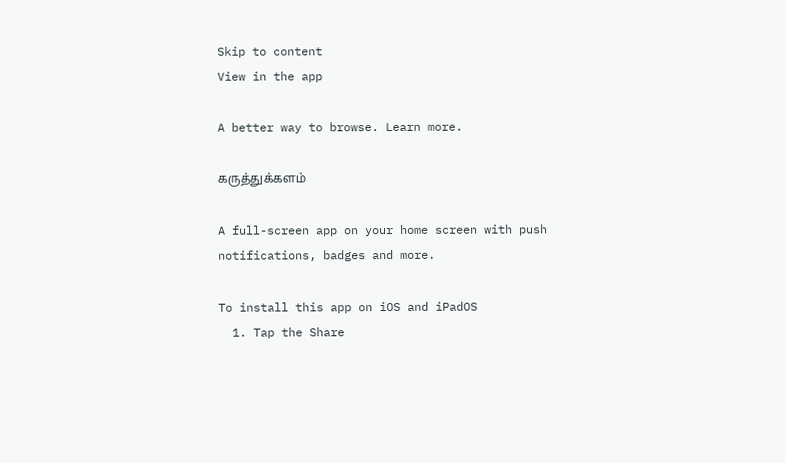Skip to content
View in the app

A better way to browse. Learn more.

கருத்துக்களம்

A full-screen app on your home screen with push notifications, badges and more.

To install this app on iOS and iPadOS
  1. Tap the Share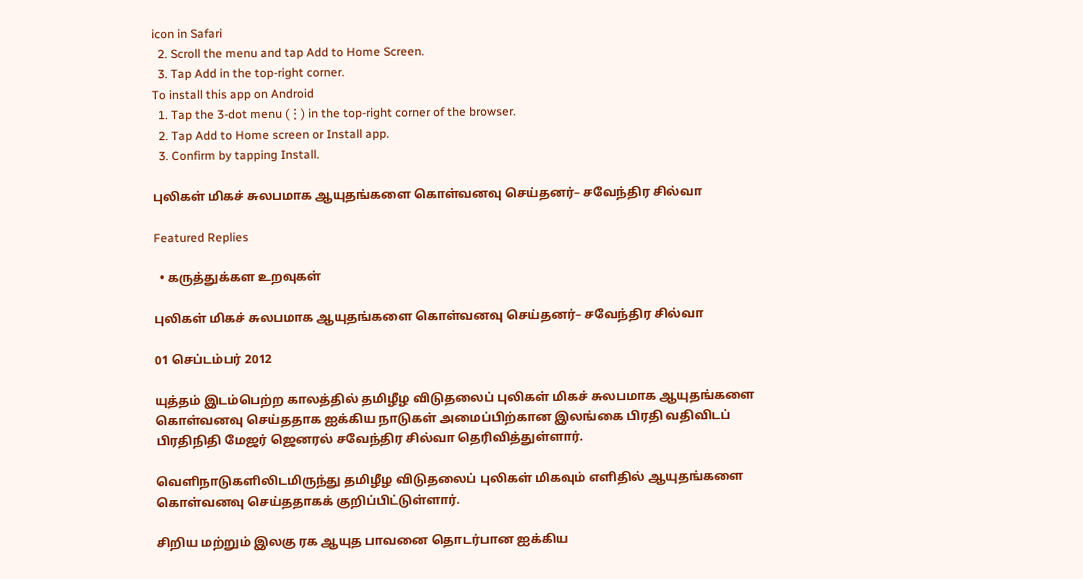icon in Safari
  2. Scroll the menu and tap Add to Home Screen.
  3. Tap Add in the top-right corner.
To install this app on Android
  1. Tap the 3-dot menu (⋮) in the top-right corner of the browser.
  2. Tap Add to Home screen or Install app.
  3. Confirm by tapping Install.

புலிகள் மிகச் சுலபமாக ஆயுதங்களை கொள்வனவு செய்தனர்– சவேந்திர சில்வா

Featured Replies

  • கருத்துக்கள உறவுகள்

புலிகள் மிகச் சுலபமாக ஆயுதங்களை கொள்வனவு செய்தனர்– சவேந்திர சில்வா

01 செப்டம்பர் 2012

யுத்தம் இடம்பெற்ற காலத்தில் தமிழீழ விடுதலைப் புலிகள் மிகச் சுலபமாக ஆயுதங்களை கொள்வனவு செய்ததாக ஐக்கிய நாடுகள் அமைப்பிற்கான இலங்கை பிரதி வதிவிடப் பிரதிநிதி மேஜர் ஜெனரல் சவேந்திர சில்வா தெரிவித்துள்ளார்.

வெளிநாடுகளிலிடமிருந்து தமிழீழ விடுதலைப் புலிகள் மிகவும் எளிதில் ஆயுதங்களை கொள்வனவு செய்ததாகக் குறிப்பிட்டுள்ளார்.

சிறிய மற்றும் இலகு ரக ஆயுத பாவனை தொடர்பான ஐக்கிய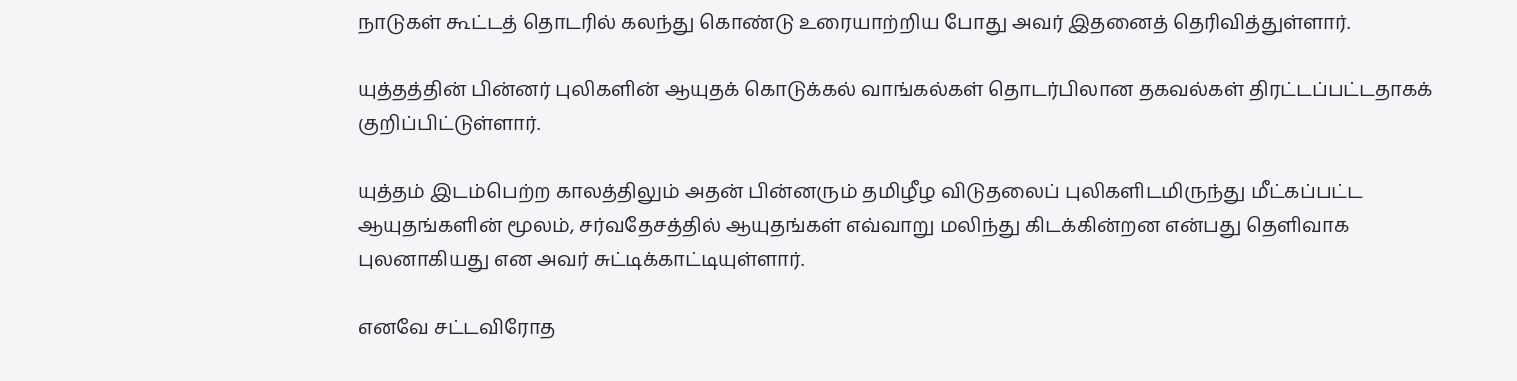நாடுகள் கூட்டத் தொடரில் கலந்து கொண்டு உரையாற்றிய போது அவர் இதனைத் தெரிவித்துள்ளார்.

யுத்தத்தின் பின்னர் புலிகளின் ஆயுதக் கொடுக்கல் வாங்கல்கள் தொடர்பிலான தகவல்கள் திரட்டப்பட்டதாகக் குறிப்பிட்டுள்ளார்.

யுத்தம் இடம்பெற்ற காலத்திலும் அதன் பின்னரும் தமிழீழ விடுதலைப் புலிகளிடமிருந்து மீட்கப்பட்ட ஆயுதங்களின் மூலம், சர்வதேசத்தில் ஆயுதங்கள் எவ்வாறு மலிந்து கிடக்கின்றன என்பது தெளிவாக புலனாகியது என அவர் சுட்டிக்காட்டியுள்ளார்.

எனவே சட்டவிரோத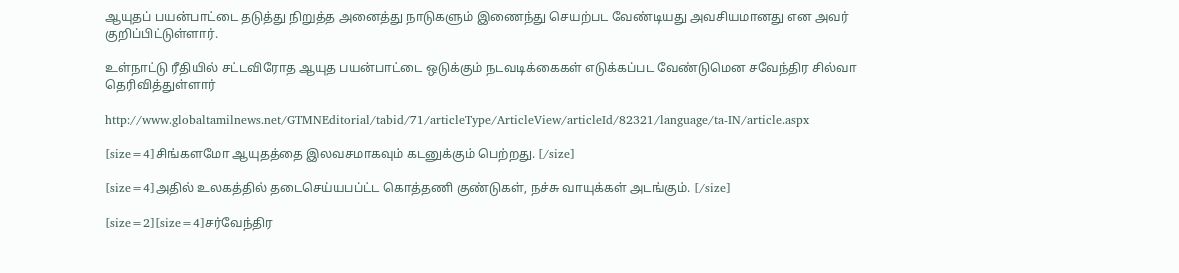ஆயுதப் பயன்பாட்டை தடுத்து நிறுத்த அனைத்து நாடுகளும் இணைந்து செயற்பட வேண்டியது அவசியமானது என அவர் குறிப்பிட்டுள்ளார்.

உள்நாட்டு ரீதியில் சட்டவிரோத ஆயுத பயன்பாட்டை ஒடுக்கும் நடவடிக்கைகள் எடுக்கப்பட வேண்டுமென சவேந்திர சில்வா தெரிவித்துள்ளார்

http://www.globaltamilnews.net/GTMNEditorial/tabid/71/articleType/ArticleView/articleId/82321/language/ta-IN/article.aspx

[size=4]சிங்களமோ ஆயுதத்தை இலவசமாகவும் கடனுக்கும் பெற்றது. [/size]

[size=4]அதில் உலகத்தில் தடைசெய்யபப்ட்ட கொத்தணி குண்டுகள், நச்சு வாயுக்கள் அடங்கும். [/size]

[size=2][size=4]சர்வேந்திர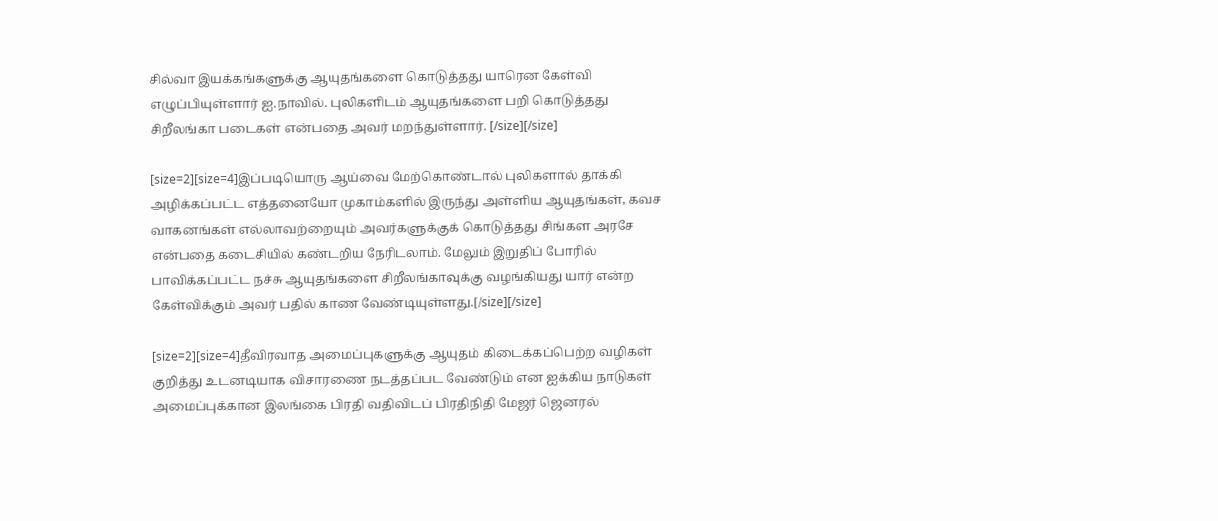சில்வா இயக்கங்களுக்கு ஆயுதங்களை கொடுத்தது யாரென கேள்வி எழுப்பியுள்ளார் ஐ.நாவில். புலிகளிடம் ஆயுதங்களை பறி கொடுத்தது சிறீலங்கா படைகள் என்பதை அவர் மறந்துள்ளார். [/size][/size]

[size=2][size=4]இப்படியொரு ஆய்வை மேற்கொண்டால் புலிகளால் தாக்கி அழிக்கப்பட்ட எத்தனையோ முகாம்களில் இருந்து அள்ளிய ஆயுதங்கள், கவச வாகனங்கள் எல்லாவற்றையும் அவர்களுக்குக் கொடுத்தது சிங்கள அரசே என்பதை கடைசியில் கண்டறிய நேரிடலாம். மேலும் இறுதிப் போரில் பாவிக்கப்பட்ட நச்சு ஆயுதங்களை சிறீலங்காவுக்கு வழங்கியது யார் என்ற கேள்விக்கும் அவர் பதில் காண வேண்டியுள்ளது.[/size][/size]

[size=2][size=4]தீவிரவாத அமைப்புகளுக்கு ஆயுதம் கிடைக்கப்பெற்ற வழிகள் குறித்து உடனடியாக விசாரணை நடத்தப்பட வேண்டும் ௭ன ஐக்கிய நாடுகள் அமைப்புக்கான இலங்கை பிரதி வதிவிடப் பிரதிநிதி மேஜர் ஜெனரல்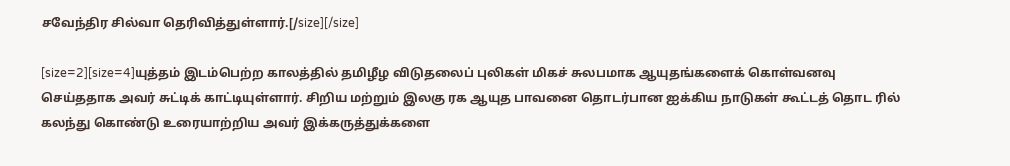சவேந்திர சில்வா தெரிவித்துள்ளார்.[/size][/size]

[size=2][size=4]யுத்தம் இடம்பெற்ற காலத்தில் தமிழீழ விடுதலைப் புலிகள் மிகச் சுலபமாக ஆயுதங்களைக் கொள்வனவு செய்ததாக அவர் சுட்டிக் காட்டியுள்ளார். சிறிய மற்றும் இலகு ரக ஆயுத பாவனை தொடர்பான ஐக்கிய நாடுகள் கூட்டத் தொட ரில் கலந்து கொண்டு உரையாற்றிய அவர் இக்கருத்துக்களை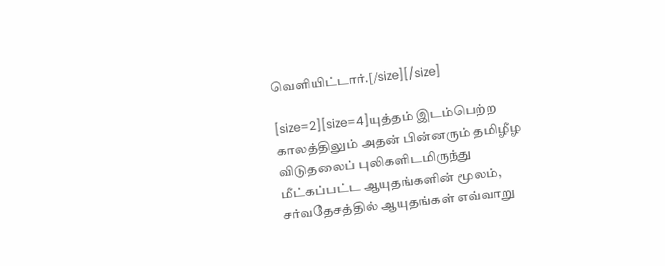வெளியிட்டார்.[/size][/size]

[size=2][size=4]யுத்தம் இடம்பெற்ற காலத்திலும் அதன் பின்னரும் தமிழீழ விடுதலைப் புலிகளிடமிருந்து மீட்கப்பட்ட ஆயுதங்களின் மூலம், சர்வதேசத்தில் ஆயுதங்கள் ௭வ்வாறு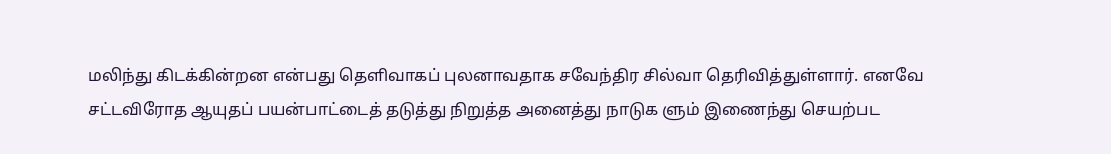மலிந்து கிடக்கின்றன ௭ன்பது தெளிவாகப் புலனாவதாக சவேந்திர சில்வா தெரிவித்துள்ளார். ௭னவே சட்டவிரோத ஆயுதப் பயன்பாட்டைத் தடுத்து நிறுத்த அனைத்து நாடுக ளும் இணைந்து செயற்பட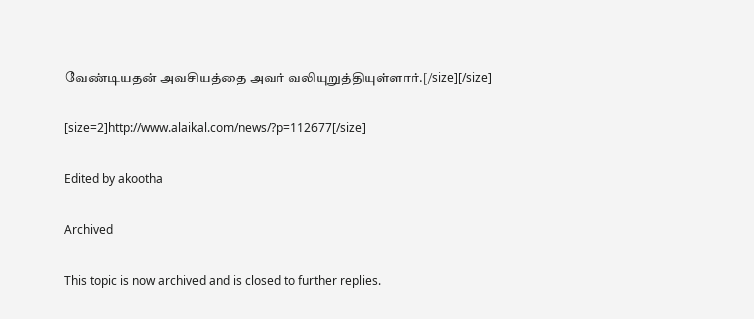வேண்டியதன் அவசியத்தை அவர் வலியுறுத்தியுள்ளார்.[/size][/size]

[size=2]http://www.alaikal.com/news/?p=112677[/size]

Edited by akootha

Archived

This topic is now archived and is closed to further replies.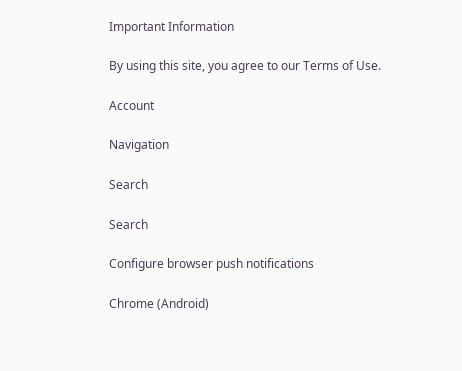Important Information

By using this site, you agree to our Terms of Use.

Account

Navigation

Search

Search

Configure browser push notifications

Chrome (Android)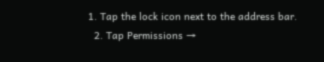1. Tap the lock icon next to the address bar.
  2. Tap Permissions →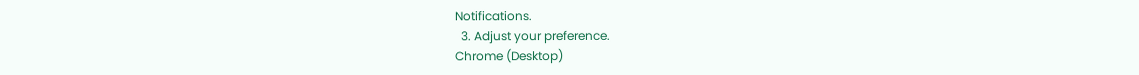Notifications.
  3. Adjust your preference.
Chrome (Desktop)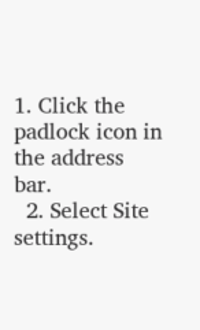1. Click the padlock icon in the address bar.
  2. Select Site settings.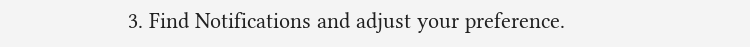3. Find Notifications and adjust your preference.